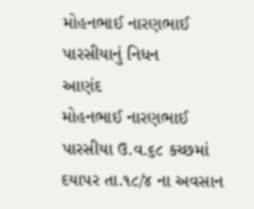મોહનભાઈ નારણભાઈ પારસીયાનું નિધન
આણંદ
મોહનભાઈ નારણભાઈ પારસીયા ઉ.વ.૬૮ કચ્છમાં દયાપર તા.૧૮/૪ ના અવસાન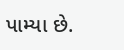પામ્યા છે.